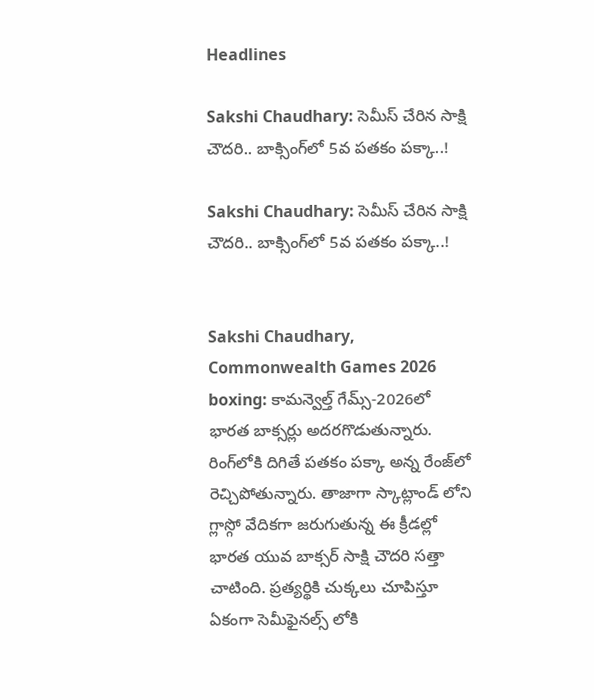Headlines

Sakshi Chaudhary: సెమీస్ చేరిన సాక్షి చౌదరి.. బాక్సింగ్‌లో 5వ పతకం పక్కా..!

Sakshi Chaudhary: సెమీస్ చేరిన సాక్షి చౌదరి.. బాక్సింగ్‌లో 5వ పతకం పక్కా..!


Sakshi Chaudhary, Commonwealth Games 2026 boxing: కామన్వెల్త్ గేమ్స్-2026లో భారత బాక్సర్లు అదరగొడుతున్నారు. రింగ్‌లోకి దిగితే పతకం పక్కా అన్న రేంజ్‌లో రెచ్చిపోతున్నారు. తాజాగా స్కాట్లాండ్ లోని గ్లాస్గో వేదికగా జరుగుతున్న ఈ క్రీడల్లో భారత యువ బాక్సర్ సాక్షి చౌదరి సత్తా చాటింది. ప్రత్యర్థికి చుక్కలు చూపిస్తూ ఏకంగా సెమీఫైనల్స్ లోకి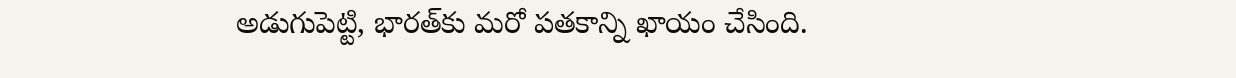అడుగుపెట్టి, భారత్‌కు మరో పతకాన్ని ఖాయం చేసింది.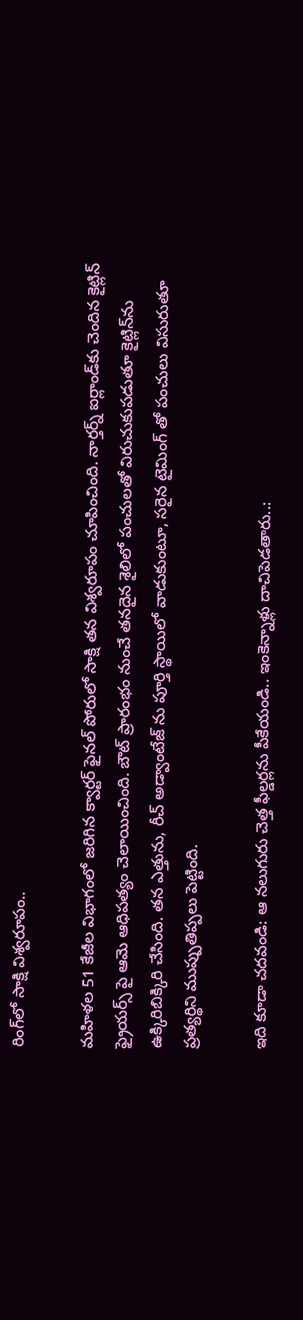రింగ్‌లో సాక్షి విశ్వరూపం..

మహిళల 51 కేజీల విభాగంలో జరిగిన క్వార్టర్ ఫైనల్ పోరులో సాక్షి తన విశ్వరూపం చూపించింది. నార్తర్న్ ఐర్లాండ్‌కు చెందిన కైట్లిన్ ఫ్రైయర్స్ పై ఆమె ఆధిపత్యం చెలాయించింది. బౌట్ ప్రారంభం నుంచే తనదైన శైలిలో పంచులతో విరుచుకుపడుతూ కైట్లిన్‌ను ఉక్కిరిబిక్కిరి చేసింది. తన ఎత్తును, రీచ్ అడ్వాంటేజ్ ను పూర్తి స్థాయిలో వాడుకుంటూ, సరైన టైమింగ్ తో పంచులు విసురుతూ ప్రత్యర్థిని ముప్పుతిప్పలు పెట్టింది.

ఇది కూడా చదవండి: ఆ నలుగురు చెత్త ఫీల్డర్లను పీకేయండి.. ఇంకెన్నాళ్లు దాచిపెడతారు..: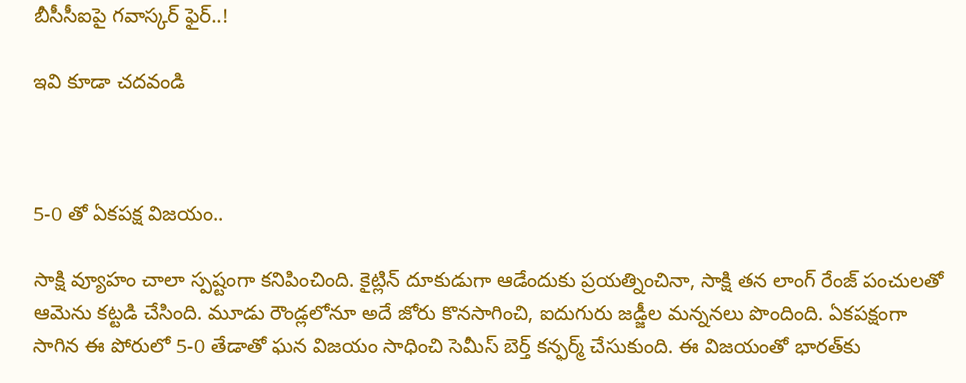బీసీసీఐపై గవాస్కర్ ఫైర్..!

ఇవి కూడా చదవండి



5-0 తో ఏకపక్ష విజయం..

సాక్షి వ్యూహం చాలా స్పష్టంగా కనిపించింది. కైట్లిన్ దూకుడుగా ఆడేందుకు ప్రయత్నించినా, సాక్షి తన లాంగ్ రేంజ్ పంచులతో ఆమెను కట్టడి చేసింది. మూడు రౌండ్లలోనూ అదే జోరు కొనసాగించి, ఐదుగురు జడ్జీల మన్ననలు పొందింది. ఏకపక్షంగా సాగిన ఈ పోరులో 5-0 తేడాతో ఘన విజయం సాధించి సెమీస్ బెర్త్ కన్ఫర్మ్ చేసుకుంది. ఈ విజయంతో భారత్‌కు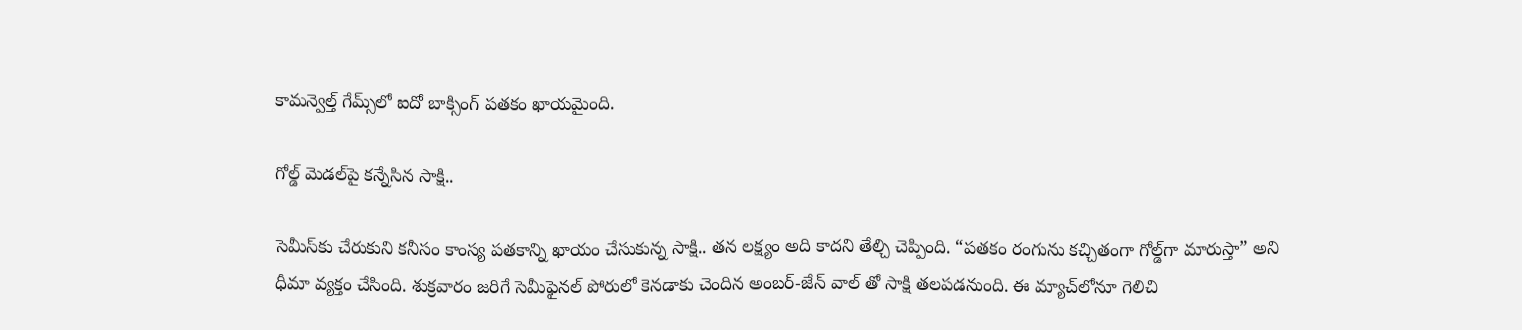కామన్వెల్త్ గేమ్స్‌లో ఐదో బాక్సింగ్ పతకం ఖాయమైంది.

గోల్డ్ మెడల్‌పై కన్నేసిన సాక్షి..

సెమీస్‌కు చేరుకుని కనీసం కాంస్య పతకాన్ని ఖాయం చేసుకున్న సాక్షి.. తన లక్ష్యం అది కాదని తేల్చి చెప్పింది. “పతకం రంగును కచ్చితంగా గోల్డ్‌గా మారుస్తా” అని ధీమా వ్యక్తం చేసింది. శుక్రవారం జరిగే సెమీఫైనల్ పోరులో కెనడాకు చెందిన అంబర్-జేన్ వాల్ తో సాక్షి తలపడనుంది. ఈ మ్యాచ్‌లోనూ గెలిచి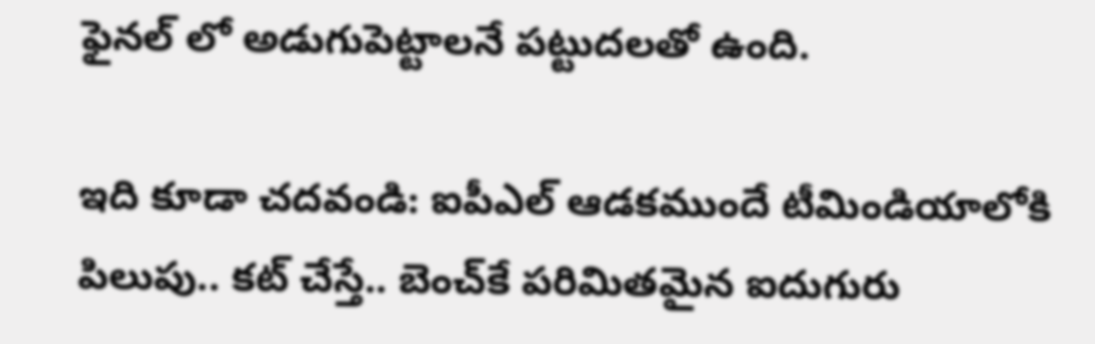ఫైనల్ లో అడుగుపెట్టాలనే పట్టుదలతో ఉంది.

ఇది కూడా చదవండి: ఐపీఎల్ ఆడకముందే టీమిండియాలోకి పిలుపు.. కట్ చేస్తే.. బెంచ్‌కే పరిమితమైన ఐదుగురు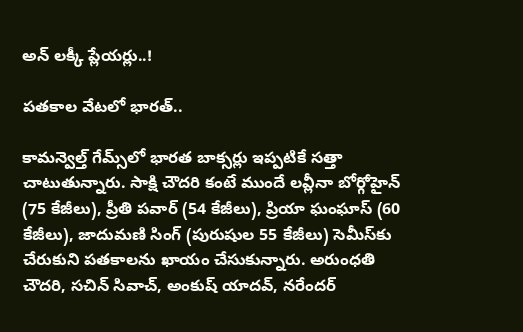అన్ లక్కీ ప్లేయర్లు..!

పతకాల వేటలో భారత్..

కామన్వెల్త్ గేమ్స్‌లో భారత బాక్సర్లు ఇప్పటికే సత్తా చాటుతున్నారు. సాక్షి చౌదరి కంటే ముందే లవ్లీనా బోర్గోహైన్ (75 కేజీలు), ప్రీతి పవార్ (54 కేజీలు), ప్రియా ఘంఘాస్ (60 కేజీలు), జాదుమణి సింగ్ (పురుషుల 55 కేజీలు) సెమీస్‌కు చేరుకుని పతకాలను ఖాయం చేసుకున్నారు. అరుంధతి చౌదరి, సచిన్ సివాచ్, అంకుష్ యాదవ్, నరేందర్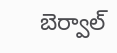బెర్వాల్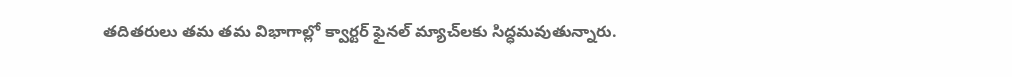తదితరులు తమ తమ విభాగాల్లో క్వార్టర్ ఫైనల్ మ్యాచ్‌లకు సిద్ధమవుతున్నారు.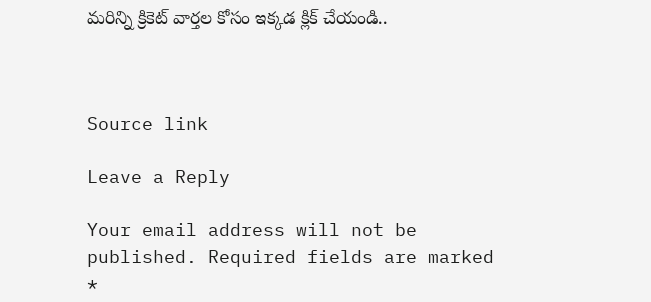మరిన్ని క్రికెట్ వార్తల కోసం ఇక్కడ క్లిక్ చేయండి..



Source link

Leave a Reply

Your email address will not be published. Required fields are marked *